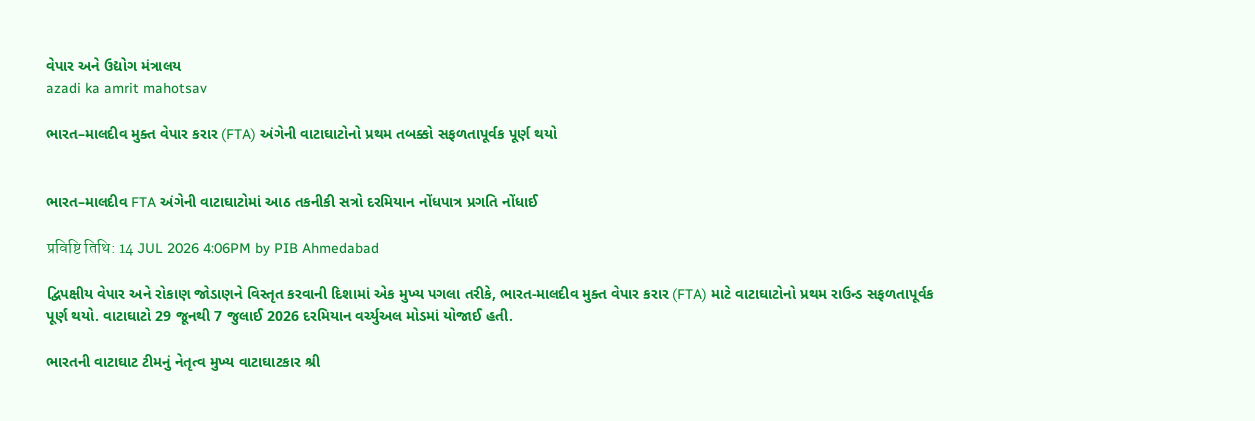વેપાર અને ઉદ્યોગ મંત્રાલય
azadi ka amrit mahotsav

ભારત–માલદીવ મુક્ત વેપાર કરાર (FTA) અંગેની વાટાઘાટોનો પ્રથમ તબક્કો સફળતાપૂર્વક પૂર્ણ થયો


ભારત–માલદીવ FTA અંગેની વાટાઘાટોમાં આઠ તકનીકી સત્રો દરમિયાન નોંધપાત્ર પ્રગતિ નોંધાઈ

प्रविष्टि तिथि: 14 JUL 2026 4:06PM by PIB Ahmedabad

દ્વિપક્ષીય વેપાર અને રોકાણ જોડાણને વિસ્તૃત કરવાની દિશામાં એક મુખ્ય પગલા તરીકે, ભારત-માલદીવ મુક્ત વેપાર કરાર (FTA) માટે વાટાઘાટોનો પ્રથમ રાઉન્ડ સફળતાપૂર્વક પૂર્ણ થયો. વાટાઘાટો 29 જૂનથી 7 જુલાઈ 2026 દરમિયાન વર્ચ્યુઅલ મોડમાં યોજાઈ હતી.

ભારતની વાટાઘાટ ટીમનું નેતૃત્વ મુખ્ય વાટાઘાટકાર શ્રી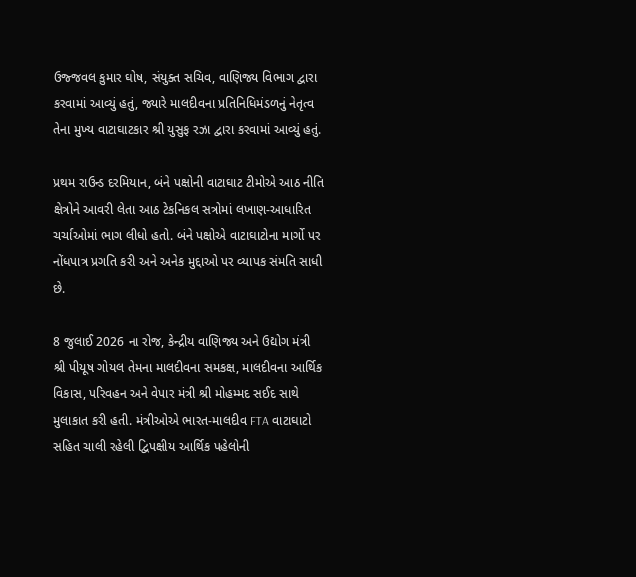ઉજ્જવલ કુમાર ઘોષ, સંયુક્ત સચિવ, વાણિજ્ય વિભાગ દ્વારા કરવામાં આવ્યું હતું, જ્યારે માલદીવના પ્રતિનિધિમંડળનું નેતૃત્વ તેના મુખ્ય વાટાઘાટકાર શ્રી યુસુફ રઝા દ્વારા કરવામાં આવ્યું હતું.

પ્રથમ રાઉન્ડ દરમિયાન, બંને પક્ષોની વાટાઘાટ ટીમોએ આઠ નીતિ ક્ષેત્રોને આવરી લેતા આઠ ટેકનિકલ સત્રોમાં લખાણ-આધારિત ચર્ચાઓમાં ભાગ લીધો હતો. બંને પક્ષોએ વાટાઘાટોના માર્ગો પર નોંધપાત્ર પ્રગતિ કરી અને અનેક મુદ્દાઓ પર વ્યાપક સંમતિ સાધી છે.

8 જુલાઈ 2026 ના રોજ, કેન્દ્રીય વાણિજ્ય અને ઉદ્યોગ મંત્રી શ્રી પીયૂષ ગોયલ તેમના માલદીવના સમકક્ષ, માલદીવના આર્થિક વિકાસ, પરિવહન અને વેપાર મંત્રી શ્રી મોહમ્મદ સઈદ સાથે મુલાકાત કરી હતી. મંત્રીઓએ ભારત-માલદીવ FTA વાટાઘાટો સહિત ચાલી રહેલી દ્વિપક્ષીય આર્થિક પહેલોની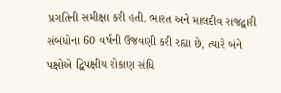પ્રગતિની સમીક્ષા કરી હતી. ભારત અને માલદીવ રાજદ્વારી સંબંધોના 60 વર્ષની ઉજવણી કરી રહ્યા છે, ત્યારે બંને પક્ષોએ દ્વિપક્ષીય રોકાણ સંધિ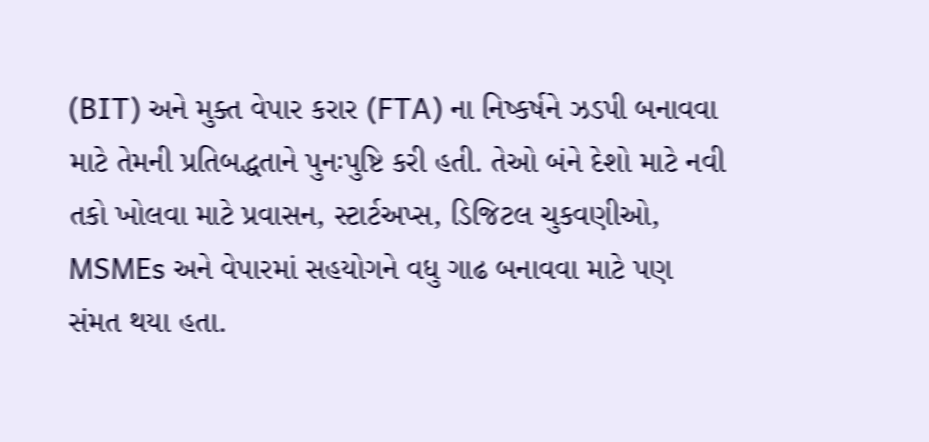(BIT) અને મુક્ત વેપાર કરાર (FTA) ના નિષ્કર્ષને ઝડપી બનાવવા માટે તેમની પ્રતિબદ્ધતાને પુનઃપુષ્ટિ કરી હતી. તેઓ બંને દેશો માટે નવી તકો ખોલવા માટે પ્રવાસન, સ્ટાર્ટઅપ્સ, ડિજિટલ ચુકવણીઓ, MSMEs અને વેપારમાં સહયોગને વધુ ગાઢ બનાવવા માટે પણ સંમત થયા હતા.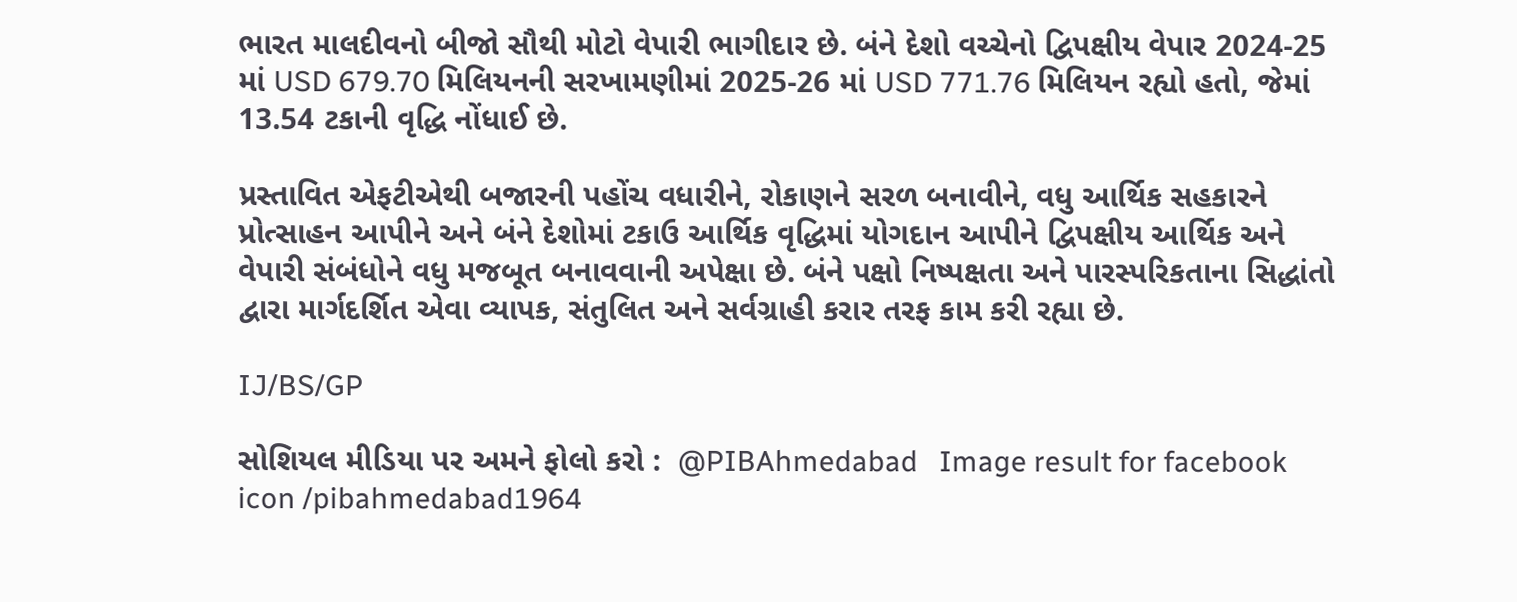ભારત માલદીવનો બીજો સૌથી મોટો વેપારી ભાગીદાર છે. બંને દેશો વચ્ચેનો દ્વિપક્ષીય વેપાર 2024-25 માં USD 679.70 મિલિયનની સરખામણીમાં 2025-26 માં USD 771.76 મિલિયન રહ્યો હતો, જેમાં 13.54 ટકાની વૃદ્ધિ નોંધાઈ છે.

પ્રસ્તાવિત એફટીએથી બજારની પહોંચ વધારીને, રોકાણને સરળ બનાવીને, વધુ આર્થિક સહકારને પ્રોત્સાહન આપીને અને બંને દેશોમાં ટકાઉ આર્થિક વૃદ્ધિમાં યોગદાન આપીને દ્વિપક્ષીય આર્થિક અને વેપારી સંબંધોને વધુ મજબૂત બનાવવાની અપેક્ષા છે. બંને પક્ષો નિષ્પક્ષતા અને પારસ્પરિકતાના સિદ્ધાંતો દ્વારા માર્ગદર્શિત એવા વ્યાપક, સંતુલિત અને સર્વગ્રાહી કરાર તરફ કામ કરી રહ્યા છે.

IJ/BS/GP

સોશિયલ મીડિયા પર અમને ફોલો કરો :  @PIBAhmedabad   Image result for facebook icon /pibahmedabad1964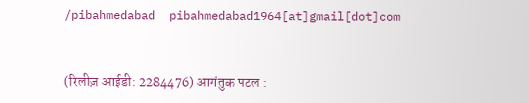/pibahmedabad  pibahmedabad1964[at]gmail[dot]com


(रिलीज़ आईडी: 2284476) आगंतुक पटल :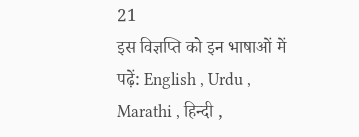21
इस विज्ञप्ति को इन भाषाओं में पढ़ें: English , Urdu , Marathi , हिन्दी ,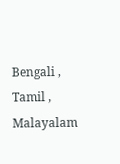Bengali , Tamil , Malayalam